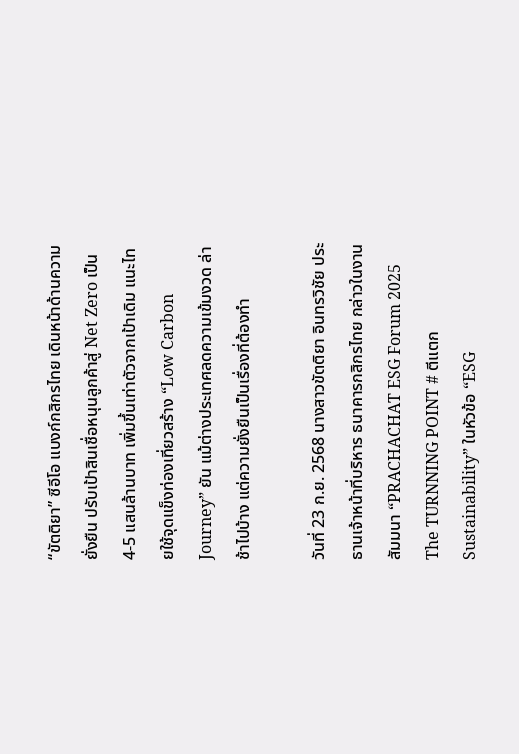“ขัตติยา” ซีอีโอ แบงก์กสิกรไทย เดินหน้าด้านความยั่งยืน ปรับเป้าสินเชื่อหนุนลูกค้าสู่ Net Zero เป็น 4-5 แสนล้านบาท เพิ่มขึ้นเท่าตัวจากเป้าเดิม แนะไทยใช้จุดแข็งท่องเที่ยวสร้าง “Low Carbon Journey” ยัน แม้ต่างประเทศลดความเข้มงวด ล่าช้าไปบ้าง แต่ความยั่งยืนเป็นเรื่องที่ต้องทำ

วันที่ 23 ก.ย. 2568 นางสาวขัตติยา อินทรวิชัย ประธานเจ้าหน้าที่บริหาร ธนาคารกสิกรไทย กล่าวในงานสัมมนา “PRACHACHAT ESG Forum 2025 The TURNNING POINT # ตีแตก Sustainability” ในหัวข้อ “ESG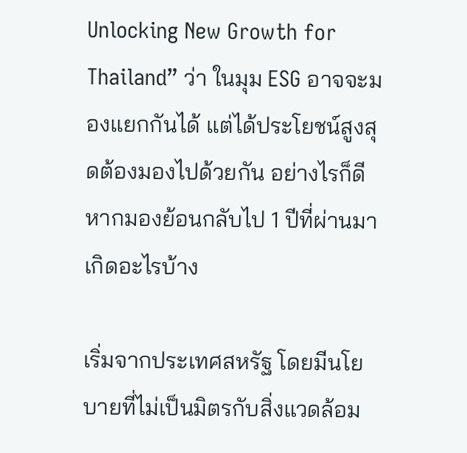Unlocking New Growth for Thailand” ว่า ในมุม ESG อาจจะมองแยกกันได้ แต่ได้ประโยชน์สูงสุดต้องมองไปด้วยกัน อย่างไรก็ดี หากมองย้อนกลับไป 1 ปีที่ผ่านมาเกิดอะไรบ้าง

เริ่มจากประเทศสหรัฐ โดยมีนโยบายที่ไม่เป็นมิตรกับสิ่งแวดล้อม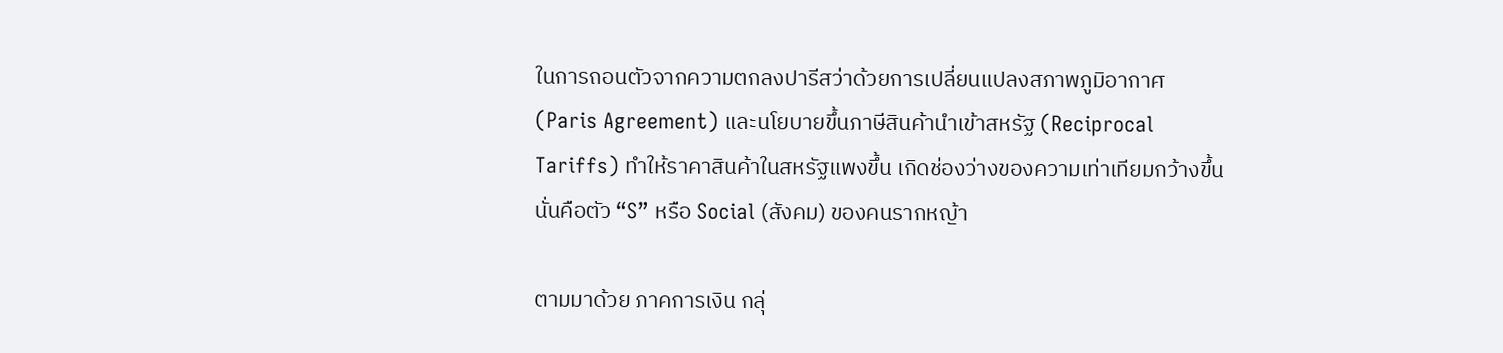ในการถอนตัวจากความตกลงปารีสว่าด้วยการเปลี่ยนแปลงสภาพภูมิอากาศ (Paris Agreement) และนโยบายขึ้นภาษีสินค้านำเข้าสหรัฐ (Reciprocal Tariffs) ทำให้ราคาสินค้าในสหรัฐแพงขึ้น เกิดช่องว่างของความเท่าเทียมกว้างขึ้น นั่นคือตัว “S” หรือ Social (สังคม) ของคนรากหญ้า

ตามมาด้วย ภาคการเงิน กลุ่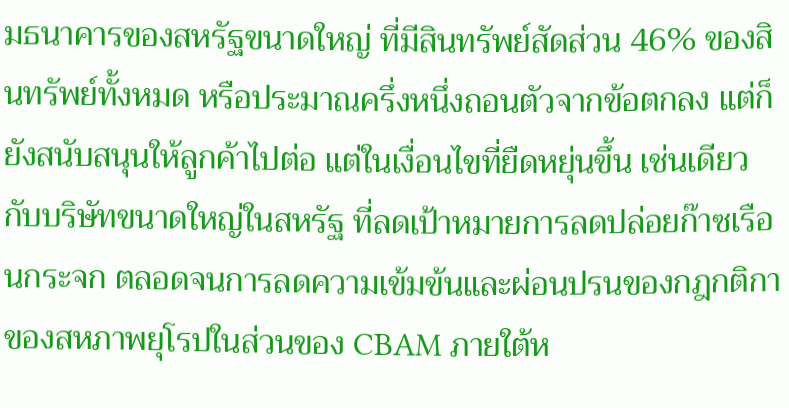มธนาคารของสหรัฐขนาดใหญ่ ที่มีสินทรัพย์สัดส่วน 46% ของสินทรัพย์ทั้งหมด หรือประมาณครึ่งหนึ่งถอนตัวจากข้อตกลง แต่ก็ยังสนับสนุนให้ลูกค้าไปต่อ แต่ในเงื่อนไขที่ยืดหยุ่นขึ้น เช่นเดียวกับบริษัทขนาดใหญ่ในสหรัฐ ที่ลดเป้าหมายการลดปล่อยก๊าซเรือนกระจก ตลอดจนการลดความเข้มข้นและผ่อนปรนของกฎกติกาของสหภาพยุโรปในส่วนของ CBAM ภายใต้ห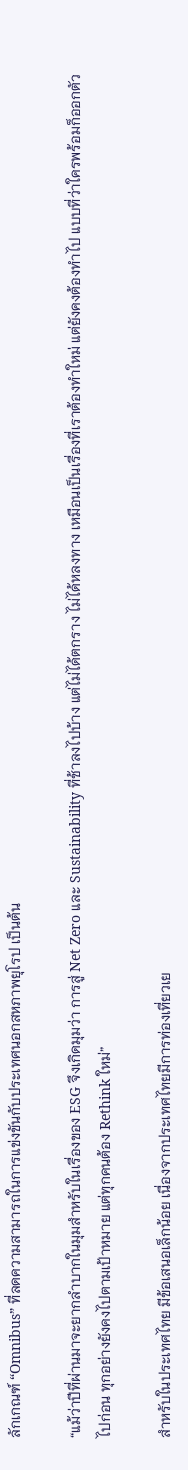ลักเกณฑ์ “Omnibus” ที่ลดความสามารถในการแข่งขันกับประเทศนอกสหภาพยุโรป เป็นต้น

“แม้ว่าปีที่ผ่านมาจะยากลำบากในมุมสำหรับในเรื่องของ ESG จึงเกิดมุมว่า การสู่ Net Zero และ Sustainability ที่ช้าลงไปบ้าง แต่ไม่ได้ตกราง ไม่ได้หลงทาง เหมือนเป็นเรื่องที่เราต้องทำใหม่ แต่ยังคงต้องทำไป แบบที่ว่าใครพร้อมก็ออกตัวไปก่อน ทุกอย่างยังคงไปตามเป้าหมาย แต่ทุกคนต้อง Rethink ใหม่”

สำหรับในประเทศไทย มีข้อเสนอเล็กน้อย เนื่องจากประเทศไทยมีการท่องเที่ยวเย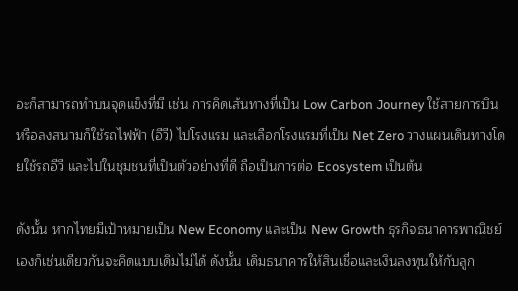อะก็สามารถทำบนจุดแข็งที่มี เช่น การคิดเส้นทางที่เป็น Low Carbon Journey ใช้สายการบิน หรือลงสนามก็ใช้รถไฟฟ้า (อีวี) ไปโรงแรม และเลือกโรงแรมที่เป็น Net Zero วางแผนเดินทางโดยใช้รถอีวี และไปในชุมชนที่เป็นตัวอย่างที่ดี ถือเป็นการต่อ Ecosystem เป็นต้น

ดังนั้น หากไทยมีเป้าหมายเป็น New Economy และเป็น New Growth ธุรกิจธนาคารพาณิชย์เองก็เช่นเดียวกันจะคิดแบบเดิมไม่ได้ ดังนั้น เดิมธนาคารให้สินเชื่อและเงินลงทุนให้กับลูก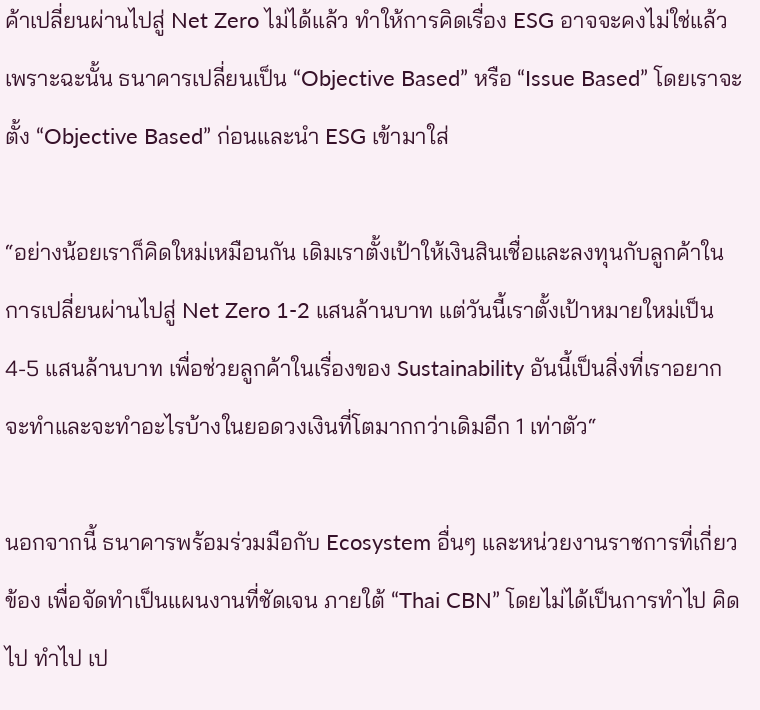ค้าเปลี่ยนผ่านไปสู่ Net Zero ไม่ได้แล้ว ทำให้การคิดเรื่อง ESG อาจจะคงไม่ใช่แล้ว เพราะฉะนั้น ธนาคารเปลี่ยนเป็น “Objective Based” หรือ “Issue Based” โดยเราจะตั้ง “Objective Based” ก่อนและนำ ESG เข้ามาใส่

“อย่างน้อยเราก็คิดใหม่เหมือนกัน เดิมเราตั้งเป้าให้เงินสินเชื่อและลงทุนกับลูกค้าในการเปลี่ยนผ่านไปสู่ Net Zero 1-2 แสนล้านบาท แต่วันนี้เราตั้งเป้าหมายใหม่เป็น 4-5 แสนล้านบาท เพื่อช่วยลูกค้าในเรื่องของ Sustainability อันนี้เป็นสิ่งที่เราอยากจะทำและจะทำอะไรบ้างในยอดวงเงินที่โตมากกว่าเดิมอีก 1 เท่าตัว“

นอกจากนี้ ธนาคารพร้อมร่วมมือกับ Ecosystem อื่นๆ และหน่วยงานราชการที่เกี่ยวข้อง เพื่อจัดทำเป็นแผนงานที่ชัดเจน ภายใต้ “Thai CBN” โดยไม่ได้เป็นการทำไป คิดไป ทำไป เป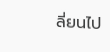ลี่ยนไป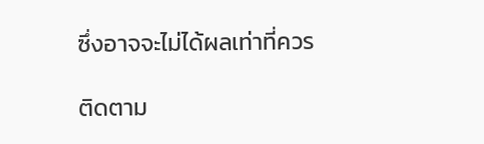ซึ่งอาจจะไม่ได้ผลเท่าที่ควร

ติดตาม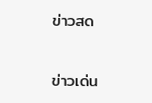ข่าวสด

ข่าวเด่น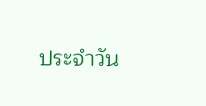ประจำวัน